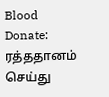Blood Donate: ரத்ததானம் செய்து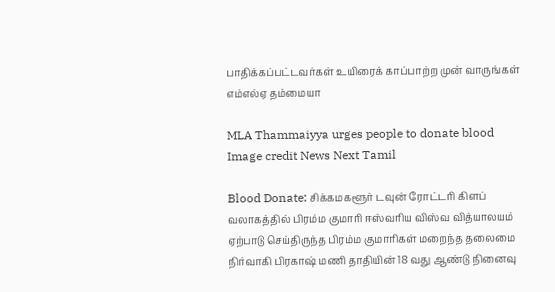பாதிக்கப்பட்டவர்கள் உயிரைக் காப்பாற்ற முன் வாருங்கள் எம்எல்ஏ தம்மையா

MLA Thammaiyya urges people to donate blood
Image credit News Next Tamil

Blood Donate: சிக்கமகளூர் டவுன் ரோட்டரி கிளப் வலாகத்தில் பிரம்ம குமாரி ஈஸ்வரிய விஸ்வ வித்யாலயம் ஏற்பாடு செய்திருந்த பிரம்ம குமாரிகள் மறைந்த தலைமை நிர்வாகி பிரகாஷ் மணி தாதியின் 18 வது ஆண்டு நினைவு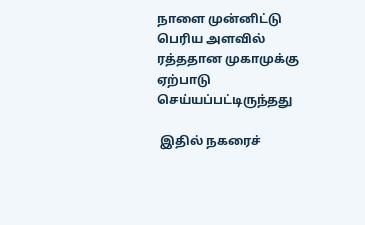நாளை முன்னிட்டு பெரிய அளவில் ரத்ததான முகாமுக்கு ஏற்பாடு செய்யப்பட்டிருந்தது

 இதில் நகரைச்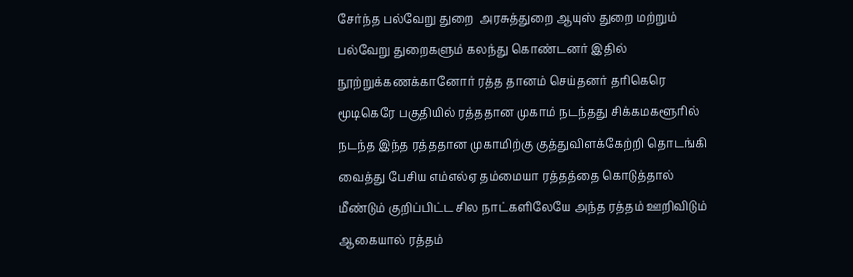சேர்ந்த பல்வேறு துறை  அரசுத்துறை ஆயுஸ் துறை மற்றும் பல்வேறு துறைகளும் கலந்து கொண்டனர் இதில் நூற்றுக்கணக்கானோர் ரத்த தானம் செய்தனர் தரிகெரெ மூடிகெரே பகுதியில் ரத்ததான முகாம் நடந்தது சிக்கமகளூரில் நடந்த இந்த ரத்ததான முகாமிற்கு குத்துவிளக்கேற்றி தொடங்கி வைத்து பேசிய எம்எல்ஏ தம்மையா ரத்தத்தை கொடுத்தால் மீண்டும் குறிப்பிட்ட சில நாட்களிலேயே அந்த ரத்தம் ஊறிவிடும் ஆகையால் ரத்தம்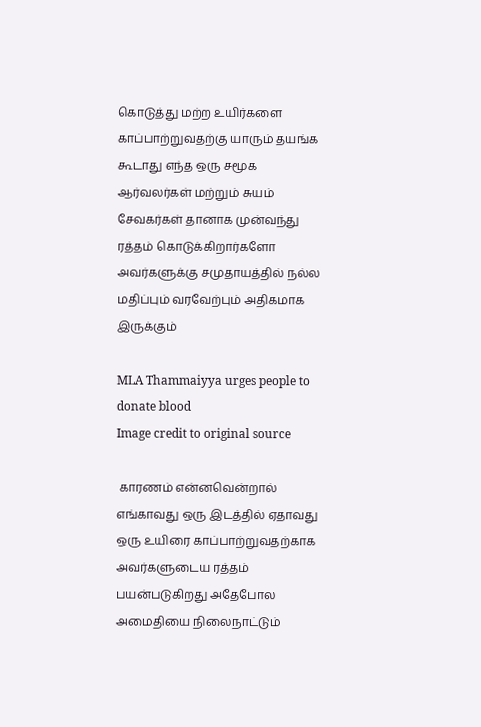கொடுத்து மற்ற உயிர்களை காப்பாற்றுவதற்கு யாரும் தயங்க கூடாது எந்த ஒரு சமூக ஆர்வலர்கள் மற்றும் சுயம் சேவகர்கள் தானாக முன்வந்து ரத்தம் கொடுக்கிறார்களோ அவர்களுக்கு சமுதாயத்தில் நல்ல மதிப்பும் வரவேற்பும் அதிகமாக இருக்கும்

MLA Thammaiyya urges people to donate blood
Image credit to original source

 காரணம் என்னவென்றால் எங்காவது ஒரு இடத்தில் ஏதாவது ஒரு உயிரை காப்பாற்றுவதற்காக அவர்களுடைய ரத்தம் பயன்படுகிறது அதேபோல அமைதியை நிலைநாட்டும்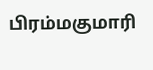பிரம்மகுமாரி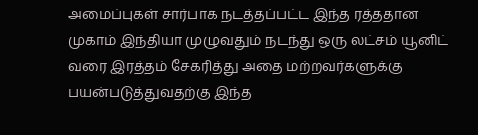அமைப்புகள் சார்பாக நடத்தப்பட்ட இந்த ரத்ததான முகாம் இந்தியா முழுவதும் நடந்து ஒரு லட்சம் யூனிட் வரை இரத்தம் சேகரித்து அதை மற்றவர்களுக்கு பயன்படுத்துவதற்கு இந்த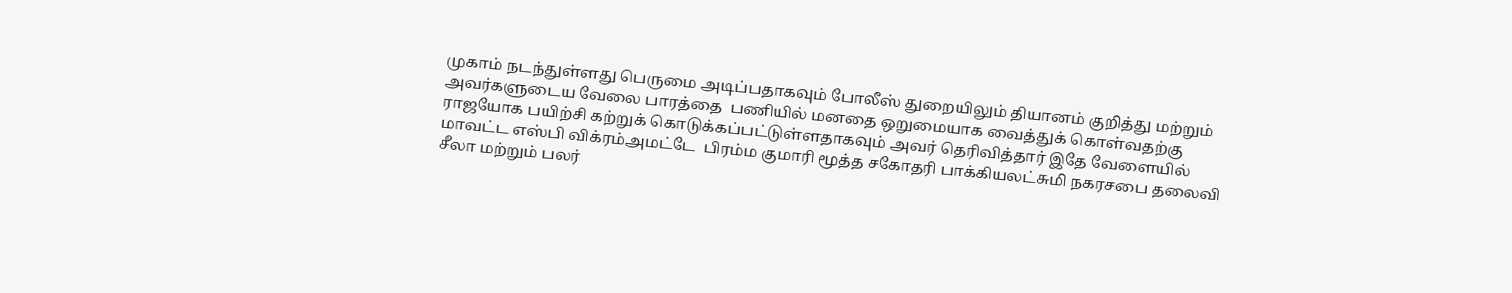முகாம் நடந்துள்ளது பெருமை அடிப்பதாகவும் போலீஸ் துறையிலும் தியானம் குறித்து மற்றும் அவர்களுடைய வேலை பாரத்தை  பணியில் மனதை ஒறுமையாக வைத்துக் கொள்வதற்கு ராஜயோக பயிற்சி கற்றுக் கொடுக்கப்பட்டுள்ளதாகவும் அவர் தெரிவித்தார் இதே வேளையில் மாவட்ட எஸ்பி விக்ரம்அமட்டே  பிரம்ம குமாரி மூத்த சகோதரி பாக்கியலட்சுமி நகரசபை தலைவி சீலா மற்றும் பலர்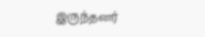இருந்தனர்